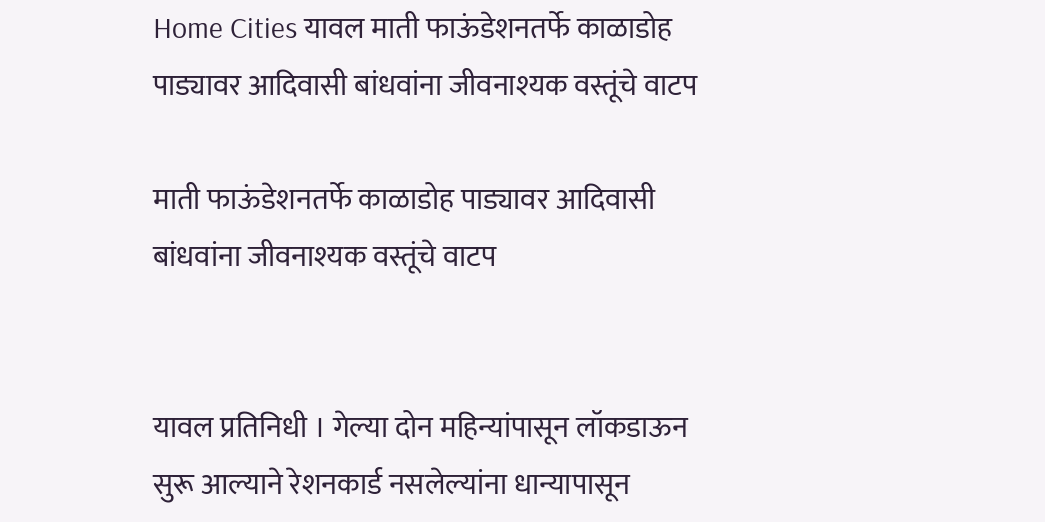Home Cities यावल माती फाऊंडेशनतर्फे काळाडोह पाड्यावर आदिवासी बांधवांना जीवनाश्यक वस्तूंचे वाटप

माती फाऊंडेशनतर्फे काळाडोह पाड्यावर आदिवासी बांधवांना जीवनाश्यक वस्तूंचे वाटप


यावल प्रतिनिधी । गेल्या दोन महिन्यांपासून लॉकडाऊन सुरू आल्याने रेशनकार्ड नसलेल्यांना धान्यापासून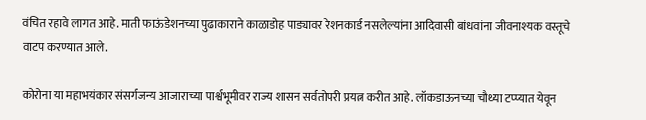वंचित रहावे लागत आहे. माती फाऊंडेशनच्या पुढाकाराने काळाडोह पाड्यावर रेशनकार्ड नसलेल्यांना आदिवासी बांधवांना जीवनाश्यक वस्तूचे वाटप करण्यात आले.

कोरोना या महाभयंकार संसर्गजन्य आजाराच्या पार्श्वभूमीवर राज्य शासन सर्वतोपरी प्रयत्न करीत आहे. लॉकडाऊनच्या चौथ्या टप्प्यात येवून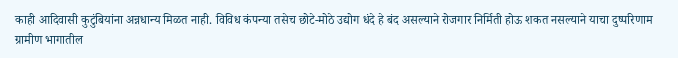काही आदिवासी कुटुंबियांना अन्नधान्य मिळत नाही. विविध कंपन्या तसेच छोटे-मोठे उद्योग धंदे हे बंद असल्याने रोजगार निर्मिती होऊ शकत नसल्याने याचा दुष्परिणाम ग्रामीण भागातील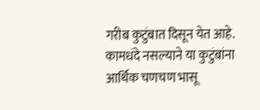गरीब कुटुंबात दिसून येत आहे. कामधंदे नसल्याने या कुटुंबांना आर्थिक चणचण भासू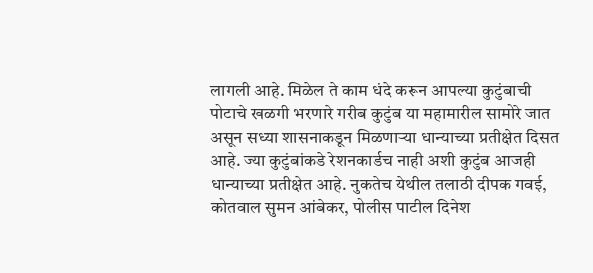लागली आहे. मिळेल ते काम धंदे करून आपल्या कुटुंबाची पोटाचे खळगी भरणारे गरीब कुटुंब या महामारील सामोरे जात असून सध्या शासनाकडून मिळणाऱ्या धान्याच्या प्रतीक्षेत दिसत आहे. ज्या कुटुंबांकडे रेशनकार्डच नाही अशी कुटुंब आजही धान्याच्या प्रतीक्षेत आहे. नुकतेच येथील तलाठी दीपक गवई, कोतवाल सुमन आंबेकर, पोलीस पाटील दिनेश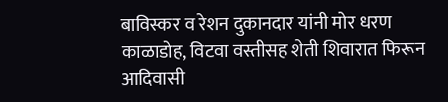बाविस्कर व रेशन दुकानदार यांनी मोर धरण काळाडोह, विटवा वस्तीसह शेती शिवारात फिरून आदिवासी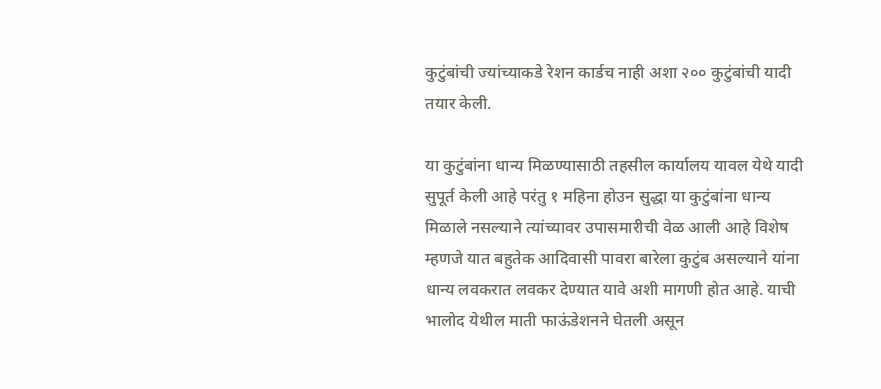कुटुंबांची ज्यांच्याकडे रेशन कार्डच नाही अशा २०० कुटुंबांची यादी तयार केली.

या कुटुंबांना धान्य मिळण्यासाठी तहसील कार्यालय यावल येथे यादी सुपूर्त केली आहे परंतु १ महिना होउन सुद्धा या कुटुंबांना धान्य मिळाले नसल्याने त्यांच्यावर उपासमारीची वेळ आली आहे विशेष म्हणजे यात बहुतेक आदिवासी पावरा बारेला कुटुंब असल्याने यांना धान्य लवकरात लवकर देण्यात यावे अशी मागणी होत आहे. याची भालोद येथील माती फाऊंडेशनने घेतली असून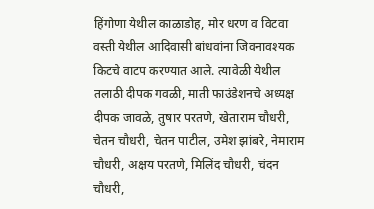हिंगोणा येथील काळाडोह, मोर धरण व विटवा वस्ती येथील आदिवासी बांधवांना जिवनावश्यक किटचे वाटप करण्यात आले. त्यावेळी येथील तलाठी दीपक गवळी, माती फाउंडेशनचे अध्यक्ष दीपक जावळे, तुषार परतणे, खेताराम चौधरी, चेतन चौधरी, चेतन पाटील, उमेश झांबरे, नेमाराम चौधरी, अक्षय परतणे, मिलिंद चौधरी, चंदन चौधरी,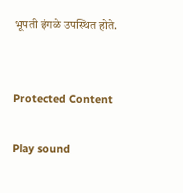भूपती इंगळे उपस्थित होते.


Protected Content

Play sound